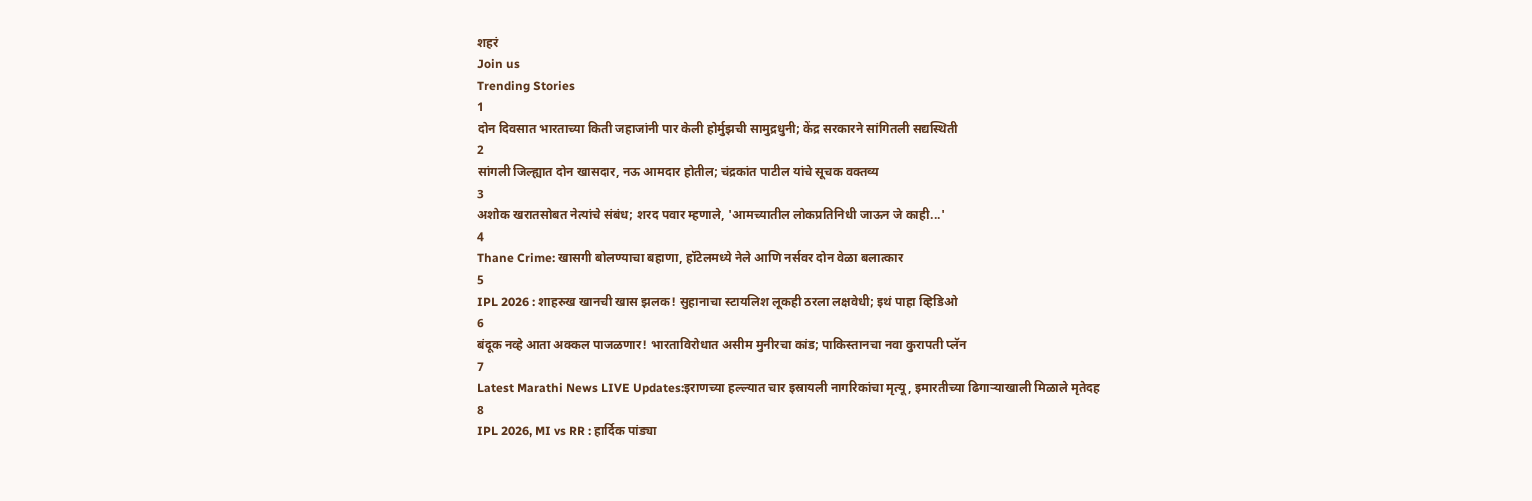शहरं
Join us
Trending Stories
1
दोन दिवसात भारताच्या किती जहाजांनी पार केली होर्मुझची सामुद्रधुनी; केंद्र सरकारने सांगितली सद्यस्थिती
2
सांगली जिल्ह्यात दोन खासदार, नऊ आमदार होतील; चंद्रकांत पाटील यांचे सूचक वक्तव्य
3
अशोक खरातसोबत नेत्यांचे संबंध; शरद पवार म्हणाले, 'आमच्यातील लोकप्रतिनिधी जाऊन जे काही...'
4
Thane Crime: खासगी बोलण्याचा बहाणा, हॉटेलमध्ये नेले आणि नर्सवर दोन वेळा बलात्कार
5
IPL 2026 : शाहरुख खानची खास झलक! सुहानाचा स्टायलिश लूकही ठरला लक्षवेधी; इथं पाहा व्हिडिओ
6
बंदूक नव्हे आता अक्कल पाजळणार! भारताविरोधात असीम मुनीरचा कांड; पाकिस्तानचा नवा कुरापती प्लॅन
7
Latest Marathi News LIVE Updates:इराणच्या हल्ल्यात चार इस्रायली नागरिकांचा मृत्यू, इमारतीच्या ढिगाऱ्याखाली मिळाले मृतेदह
8
IPL 2026, MI vs RR : हार्दिक पांड्या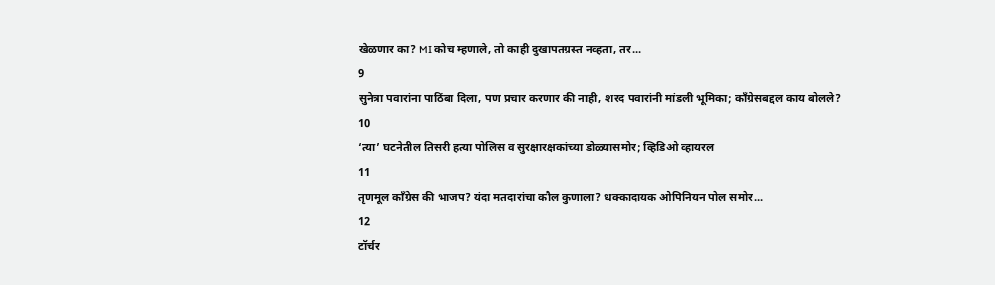खेळणार का? MI कोच म्हणाले, तो काही दुखापतग्रस्त नव्हता, तर...
9
सुनेत्रा पवारांना पाठिंबा दिला, पण प्रचार करणार की नाही, शरद पवारांनी मांडली भूमिका; काँग्रेसबद्दल काय बोलले?
10
‘त्या’ घटनेतील तिसरी हत्या पोलिस व सुरक्षारक्षकांच्या डोळ्यासमोर; व्हिडिओ व्हायरल
11
तृणमूल काँग्रेस की भाजप? यंदा मतदारांचा कौल कुणाला? धक्कादायक ओपिनियन पोल समोर...
12
टॉर्चर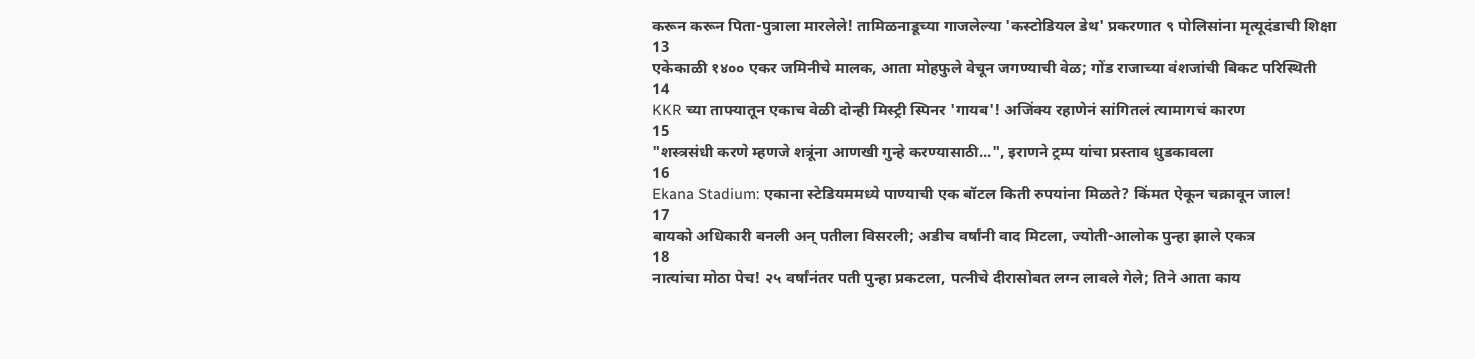करून करून पिता-पुत्राला मारलेले! तामिळनाडूच्या गाजलेल्या 'कस्टोडियल डेथ' प्रकरणात ९ पोलिसांना मृत्यूदंडाची शिक्षा
13
एकेकाळी १४०० एकर जमिनीचे मालक, आता मोहफुले वेचून जगण्याची वेळ; गोंड राजाच्या वंशजांची बिकट परिस्थिती
14
KKR च्या ताफ्यातून एकाच वेळी दोन्ही मिस्ट्री स्पिनर 'गायब'! अजिंक्य रहाणेनं सांगितलं त्यामागचं कारण
15
"शस्त्रसंधी करणे म्हणजे शत्रूंना आणखी गुन्हे करण्यासाठी...", इराणने ट्रम्प यांचा प्रस्ताव धुडकावला
16
Ekana Stadium: एकाना स्टेडियममध्ये पाण्याची एक बॉटल किती रुपयांना मिळते? किंमत ऐकून चक्रावून जाल!
17
बायको अधिकारी बनली अन् पतीला विसरली; अडीच वर्षांनी वाद मिटला, ज्योती-आलोक पुन्हा झाले एकत्र
18
नात्यांचा मोठा पेच! २५ वर्षांनंतर पती पुन्हा प्रकटला, पत्नीचे दीरासोबत लग्न लावले गेले; तिने आता काय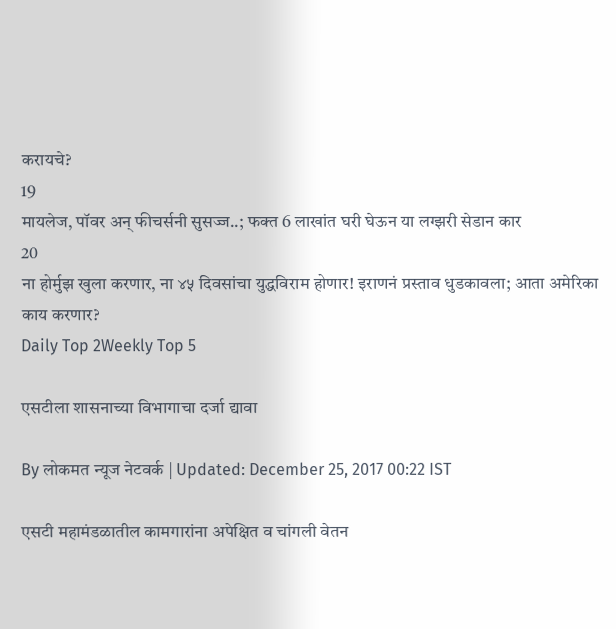करायचे?
19
मायलेज, पॉवर अन् फीचर्सनी सुसज्ज..; फक्त 6 लाखांत घरी घेऊन या लग्झरी सेडान कार
20
ना होर्मुझ खुला करणार, ना ४५ दिवसांचा युद्धविराम होणार! इराणनं प्रस्ताव धुडकावला; आता अमेरिका काय करणार?
Daily Top 2Weekly Top 5

एसटीला शासनाच्या विभागाचा दर्जा द्यावा

By लोकमत न्यूज नेटवर्क | Updated: December 25, 2017 00:22 IST

एसटी महामंडळातील कामगारांना अपेक्षित व चांगली वेतन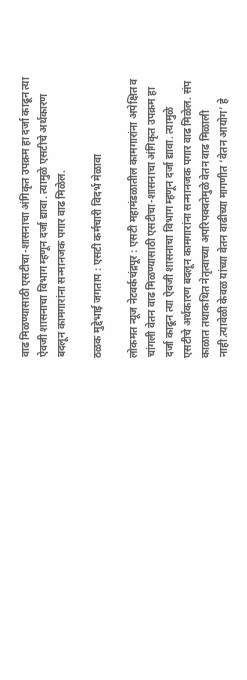वाढ मिळण्यासाठी एसटीचा-शासनाचा अंगिकृत उपक्रम हा दर्जा काढून त्या ऐवजी शासनाचा विभाग म्हणून दर्जा द्यावा. त्यामुळे एसटीचे अर्थकारण बदलून कामगारांना सन्मानजक पगार वाढ मिळेल.

ठळक मुद्देभाई जगताप : एसटी कर्मचारी विदर्भ मेळावा

लोकमत न्यूज नेटवर्कचंद्रपूर : एसटी महामंडळातील कामगारांना अपेक्षित व चांगली वेतन वाढ मिळण्यासाठी एसटीचा-शासनाचा अंगिकृत उपक्रम हा दर्जा काढून त्या ऐवजी शासनाचा विभाग म्हणून दर्जा द्यावा. त्यामुळे एसटीचे अर्थकारण बदलून कामगारांना सन्मानजक पगार वाढ मिळेल. संप काळात तथाकथित नेतृत्वाच्या अपरिपक्वतेमुळे वेतन वाढ मिळाली नाही.त्यावेळी केवळ यांच्या वेतन वाढीच्या मागणीत ‘वेतन आयोग’ हे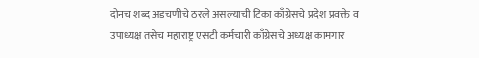दोनच शब्द अडचणीचे ठरले असल्याची टिका काँग्रेसचे प्रदेश प्रवक्ते व उपाध्यक्ष तसेच महाराष्ट्र एसटी कर्मचारी काँग्रेसचे अध्यक्ष कामगार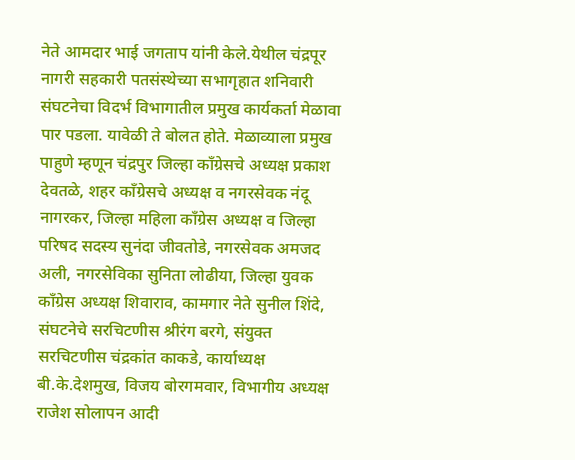नेते आमदार भाई जगताप यांनी केले.येथील चंद्रपूर नागरी सहकारी पतसंस्थेच्या सभागृहात शनिवारी संघटनेचा विदर्भ विभागातील प्रमुख कार्यकर्ता मेळावा पार पडला. यावेळी ते बोलत होते. मेळाव्याला प्रमुख पाहुणे म्हणून चंद्रपुर जिल्हा काँग्रेसचे अध्यक्ष प्रकाश देवतळे, शहर काँग्रेसचे अध्यक्ष व नगरसेवक नंदू नागरकर, जिल्हा महिला काँग्रेस अध्यक्ष व जिल्हा परिषद सदस्य सुनंदा जीवतोडे, नगरसेवक अमजद अली, नगरसेविका सुनिता लोढीया, जिल्हा युवक काँग्रेस अध्यक्ष शिवाराव, कामगार नेते सुनील शिंदे, संघटनेचे सरचिटणीस श्रीरंग बरगे, संयुक्त सरचिटणीस चंद्रकांत काकडे, कार्याध्यक्ष बी.के.देशमुख, विजय बोरगमवार, विभागीय अध्यक्ष राजेश सोलापन आदी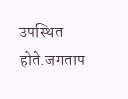उपस्थित होते.जगताप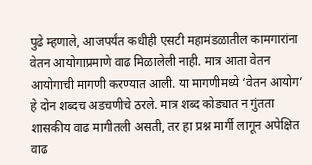पुढे म्हणाले, आजपर्यंत कधीही एसटी महामंडळातील कामगारांना वेतन आयोगाप्रमाणे वाढ मिळालेली नाही. मात्र आता वेतन आयोगाची मागणी करण्यात आली. या मागणीमध्ये ‘वेतन आयोग’ हे दोन शब्दच अडचणीचे ठरले. मात्र शब्द कोड्यात न गुंतता शासकीय वाढ मागीतली असती, तर हा प्रश्न मार्गी लागून अपेक्षित वाढ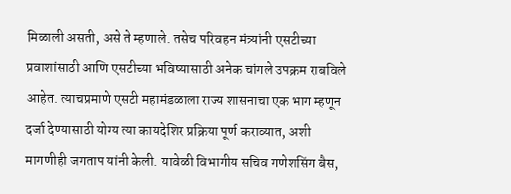मिळाली असती, असे ते म्हणाले. तसेच परिवहन मंत्र्यांनी एसटीच्या प्रवाशांसाठी आणि एसटीच्या भविष्यासाठी अनेक चांगले उपक्रम राबविले आहेत. त्याचप्रमाणे एसटी महामंडळाला राज्य शासनाचा एक भाग म्हणून दर्जा देण्यासाठी योग्य त्या कायदेशिर प्रक्रिया पूर्ण कराव्यात, अशी मागणीही जगताप यांनी केली. यावेळी विभागीय सचिव गणेशसिंग बैस,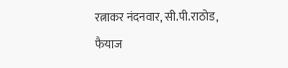रत्नाकर नंदनवार, सी.पी.राठोड, फैयाज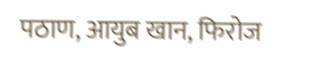पठाण, आयुब खान, फिरोज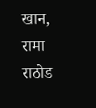खान, रामा राठोड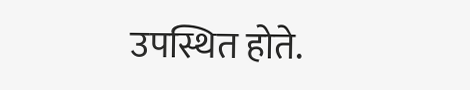उपस्थित होते.